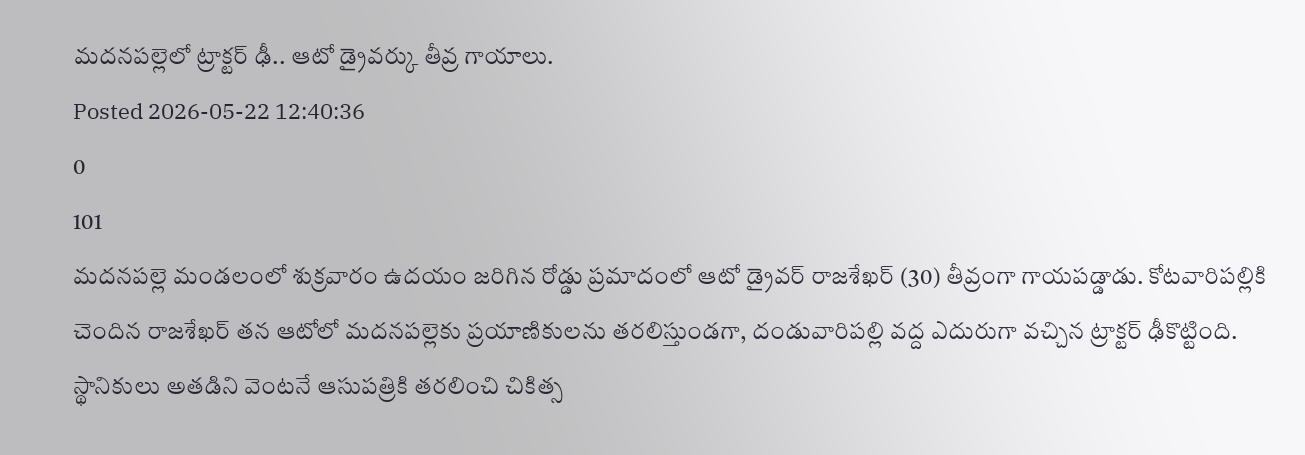మదనపల్లెలో ట్రాక్టర్ ఢీ.. ఆటో డ్రైవర్కు తీవ్ర గాయాలు.
Posted 2026-05-22 12:40:36
0
101
మదనపల్లె మండలంలో శుక్రవారం ఉదయం జరిగిన రోడ్డు ప్రమాదంలో ఆటో డ్రైవర్ రాజశేఖర్ (30) తీవ్రంగా గాయపడ్డాడు. కోటవారిపల్లికి చెందిన రాజశేఖర్ తన ఆటోలో మదనపల్లెకు ప్రయాణికులను తరలిస్తుండగా, దండువారిపల్లి వద్ద ఎదురుగా వచ్చిన ట్రాక్టర్ ఢీకొట్టింది. స్థానికులు అతడిని వెంటనే ఆసుపత్రికి తరలించి చికిత్స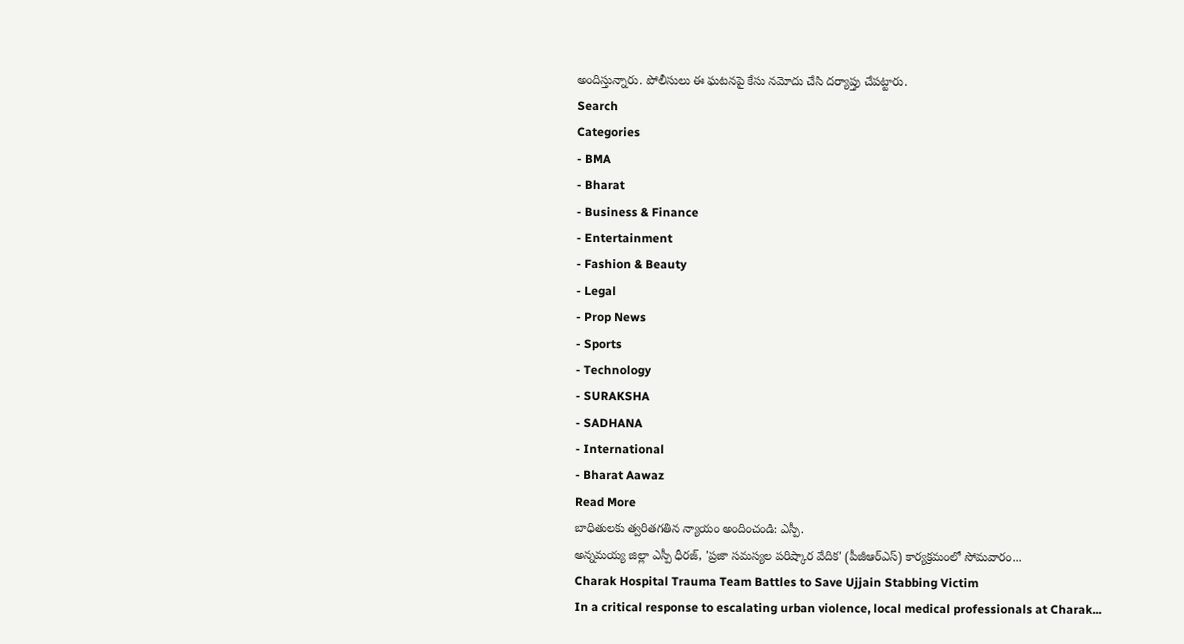అందిస్తున్నారు. పోలీసులు ఈ ఘటనపై కేసు నమోదు చేసి దర్యాప్తు చేపట్టారు.
Search
Categories
- BMA
- Bharat
- Business & Finance
- Entertainment
- Fashion & Beauty
- Legal
- Prop News
- Sports
- Technology
- SURAKSHA
- SADHANA
- International
- Bharat Aawaz
Read More
బాధితులకు త్వరితగతిన న్యాయం అందించండి: ఎస్పీ.
అన్నమయ్య జిల్లా ఎస్పీ ధీరజ్, 'ప్రజా సమస్యల పరిష్కార వేదిక' (పీజీఆర్ఎస్) కార్యక్రమంలో సోమవారం...
Charak Hospital Trauma Team Battles to Save Ujjain Stabbing Victim
In a critical response to escalating urban violence, local medical professionals at Charak...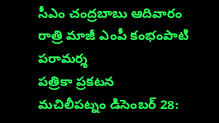సీఎం చంద్రబాబు ఆదివారం రాత్రి మాజీ ఎంపీ కంభంపాటి పరామర్శ
పత్రికా ప్రకటన
మచిలీపట్నం డిసెంబర్ 28: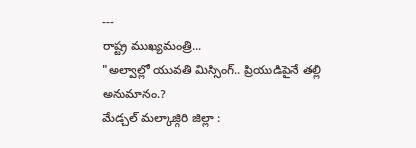---
రాష్ట్ర ముఖ్యమంత్రి...
"అల్వాల్లో యువతి మిస్సింగ్.. ప్రియుడిపైనే తల్లి అనుమానం.?
మేడ్చల్ మల్కాజ్గిరి జిల్లా :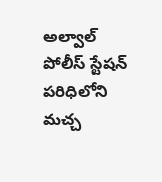అల్వాల్ పోలీస్ స్టేషన్ పరిధిలోని మచ్చ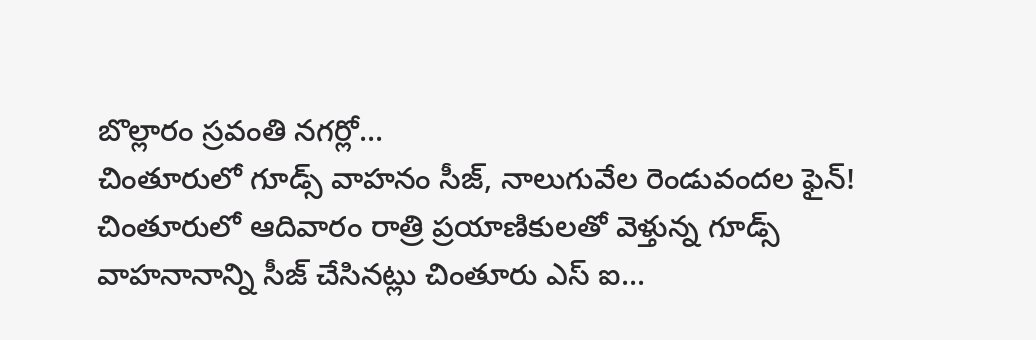బొల్లారం స్రవంతి నగర్లో...
చింతూరులో గూడ్స్ వాహనం సీజ్, నాలుగువేల రెండువందల ఫైన్!
చింతూరులో ఆదివారం రాత్రి ప్రయాణికులతో వెళ్తున్న గూడ్స్ వాహనానాన్ని సీజ్ చేసినట్లు చింతూరు ఎస్ ఐ...